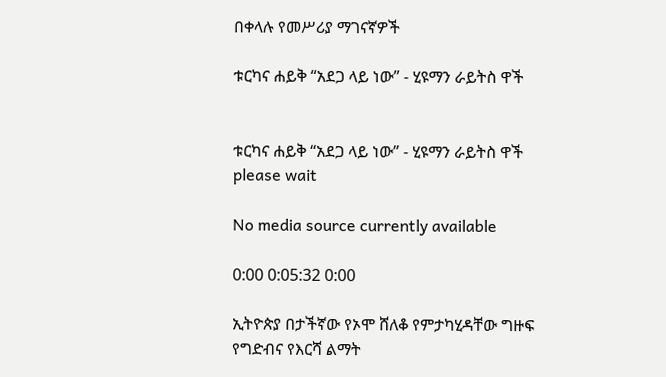በቀላሉ የመሥሪያ ማገናኛዎች

ቱርካና ሐይቅ “አደጋ ላይ ነው” - ሂዩማን ራይትስ ዋች


ቱርካና ሐይቅ “አደጋ ላይ ነው” - ሂዩማን ራይትስ ዋች
please wait

No media source currently available

0:00 0:05:32 0:00

ኢትዮጵያ በታችኛው የኦሞ ሸለቆ የምታካሂዳቸው ግዙፍ የግድብና የእርሻ ልማት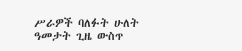ሥራዎች ባለፉት ሁለት ዓመታት ጊዜ ውስጥ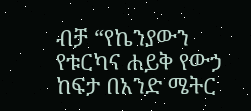ብቻ “የኬንያውን የቱርካና ሐይቅ የውኃ ከፍታ በአንድ ሜትር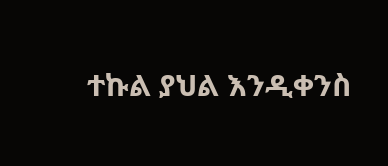ተኩል ያህል እንዲቀንስ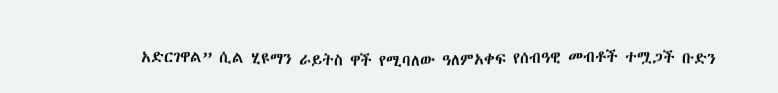አድርገዋል” ሲል ሂዩማን ራይትስ ዋች የሚባለው ዓለምአቀፍ የሰብዓዊ መብቶች ተሟጋች ቡድን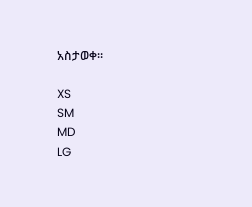አስታወቀ።

XS
SM
MD
LG